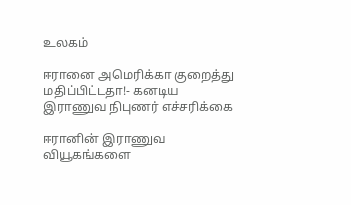உலகம்

ஈரானை அமெரிக்கா குறைத்து மதிப்பிட்டதா!- கனடிய இராணுவ நிபுணர் எச்சரிக்கை

ஈரானின் இராணுவ வியூகங்களை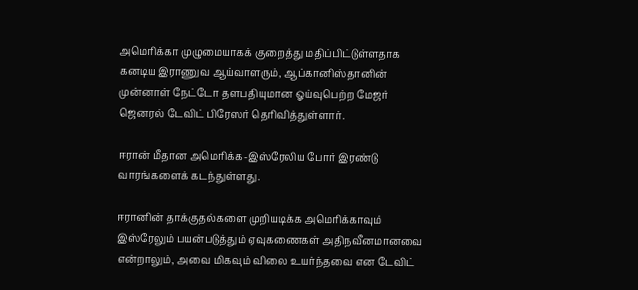அமெரிக்கா முழுமையாகக் குறைத்து மதிப்பிட்டுள்ளதாக கனடிய இராணுவ ஆய்வாளரும், ஆப்கானிஸ்தானின் முன்னாள் நேட்டோ தளபதியுமான ஓய்வுபெற்ற மேஜர் ஜெனரல் டேவிட் பிரேஸர் தெரிவித்துள்ளார்.

ஈரான் மீதான அமெரிக்க-இஸ்ரேலிய போர் இரண்டு வாரங்களைக் கடந்துள்ளது.

ஈரானின் தாக்குதல்களை முறியடிக்க அமெரிக்காவும் இஸ்ரேலும் பயன்படுத்தும் ஏவுகணைகள் அதிநவீனமானவை என்றாலும், அவை மிகவும் விலை உயர்ந்தவை என டேவிட்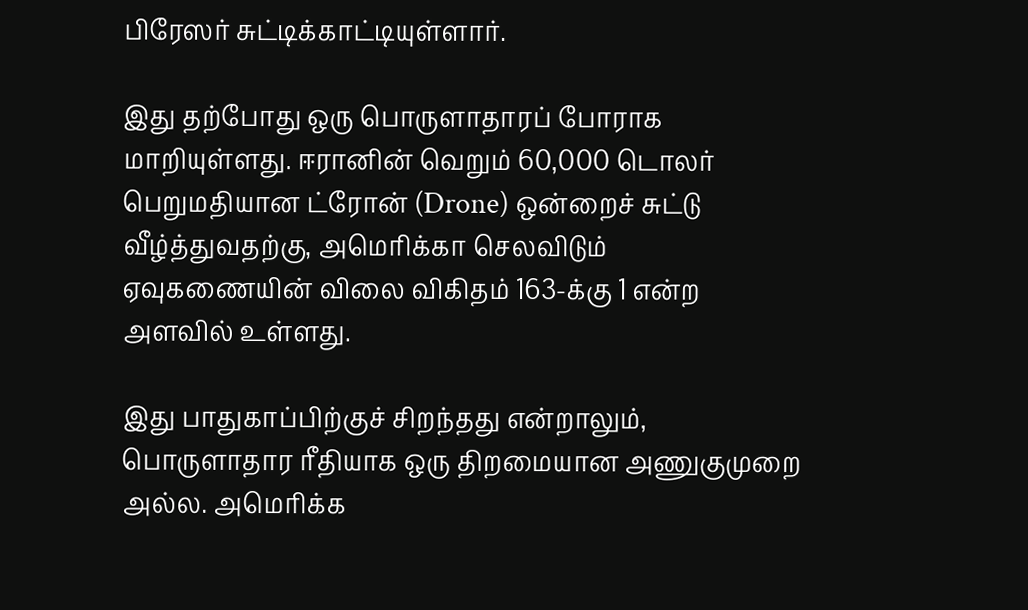பிரேஸர் சுட்டிக்காட்டியுள்ளார்.

இது தற்போது ஒரு பொருளாதாரப் போராக மாறியுள்ளது. ஈரானின் வெறும் 60,000 டொலர் பெறுமதியான ட்ரோன் (Drone) ஒன்றைச் சுட்டு வீழ்த்துவதற்கு, அமெரிக்கா செலவிடும் ஏவுகணையின் விலை விகிதம் 163-க்கு 1 என்ற அளவில் உள்ளது.

இது பாதுகாப்பிற்குச் சிறந்தது என்றாலும், பொருளாதார ரீதியாக ஒரு திறமையான அணுகுமுறை அல்ல. அமெரிக்க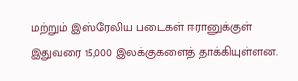மற்றும் இஸ்ரேலிய படைகள் ஈரானுக்குள் இதுவரை 15,000 இலக்குகளைத் தாக்கியுள்ளன.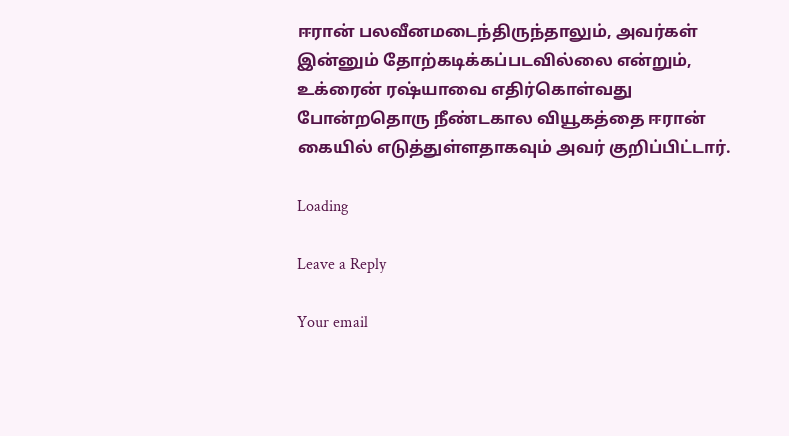ஈரான் பலவீனமடைந்திருந்தாலும், அவர்கள் இன்னும் தோற்கடிக்கப்படவில்லை என்றும், உக்ரைன் ரஷ்யாவை எதிர்கொள்வது போன்றதொரு நீண்டகால வியூகத்தை ஈரான் கையில் எடுத்துள்ளதாகவும் அவர் குறிப்பிட்டார்.

Loading

Leave a Reply

Your email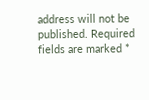address will not be published. Required fields are marked *